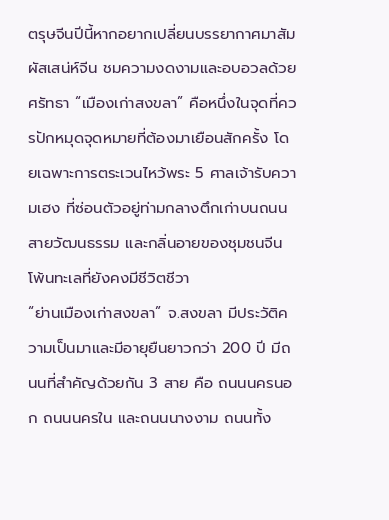ตรุษจีนปีนี้หากอยากเปลี่ยนบรรยากาศมาสัมผัสเสน่ห์จีน ชมความงดงามและอบอวลด้วยศรัทธา “เมืองเก่าสงขลา” คือหนึ่งในจุดที่ควรปักหมุดจุดหมายที่ต้องมาเยือนสักครั้ง โดยเฉพาะการตระเวนไหว้พระ 5 ศาลเจ้ารับความเฮง ที่ซ่อนตัวอยู่ท่ามกลางตึกเก่าบนถนนสายวัฒนธรรม และกลิ่นอายของชุมชนจีนโพ้นทะเลที่ยังคงมีชีวิตชีวา
“ย่านเมืองเก่าสงขลา” จ.สงขลา มีประวัติความเป็นมาและมีอายุยืนยาวกว่า 200 ปี มีถนนที่สำคัญด้วยกัน 3 สาย คือ ถนนนครนอก ถนนนครใน และถนนนางงาม ถนนทั้ง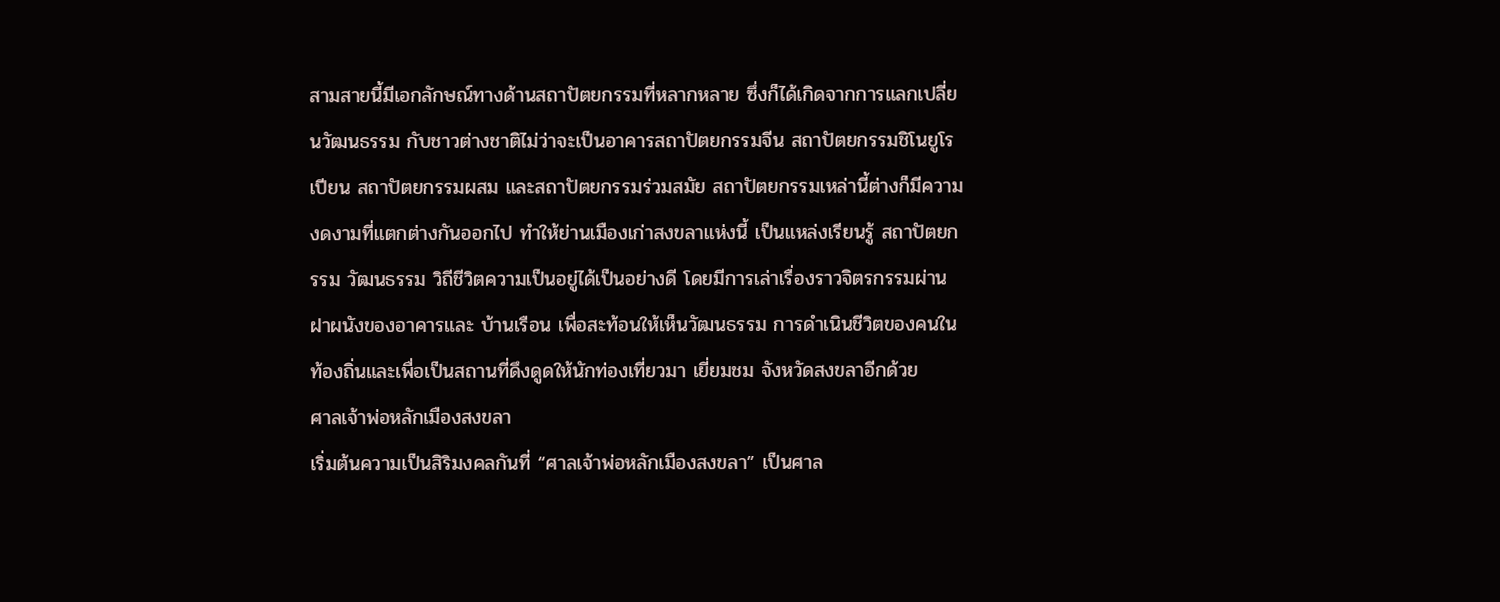สามสายนี้มีเอกลักษณ์ทางด้านสถาปัตยกรรมที่หลากหลาย ซึ่งก็ได้เกิดจากการแลกเปลี่ยนวัฒนธรรม กับชาวต่างชาติไม่ว่าจะเป็นอาคารสถาปัตยกรรมจีน สถาปัตยกรรมชิโนยูโรเปียน สถาปัตยกรรมผสม และสถาปัตยกรรมร่วมสมัย สถาปัตยกรรมเหล่านี้ต่างก็มีความงดงามที่แตกต่างกันออกไป ทำให้ย่านเมืองเก่าสงขลาแห่งนี้ เป็นแหล่งเรียนรู้ สถาปัตยกรรม วัฒนธรรม วิถีชีวิตความเป็นอยู่ได้เป็นอย่างดี โดยมีการเล่าเรื่องราวจิตรกรรมผ่านฝาผนังของอาคารและ บ้านเรือน เพื่อสะท้อนให้เห็นวัฒนธรรม การดำเนินชีวิตของคนในท้องถิ่นและเพื่อเป็นสถานที่ดึงดูดให้นักท่องเที่ยวมา เยี่ยมชม จังหวัดสงขลาอีกด้วย
ศาลเจ้าพ่อหลักเมืองสงขลา
เริ่มต้นความเป็นสิริมงคลกันที่ “ศาลเจ้าพ่อหลักเมืองสงขลา” เป็นศาล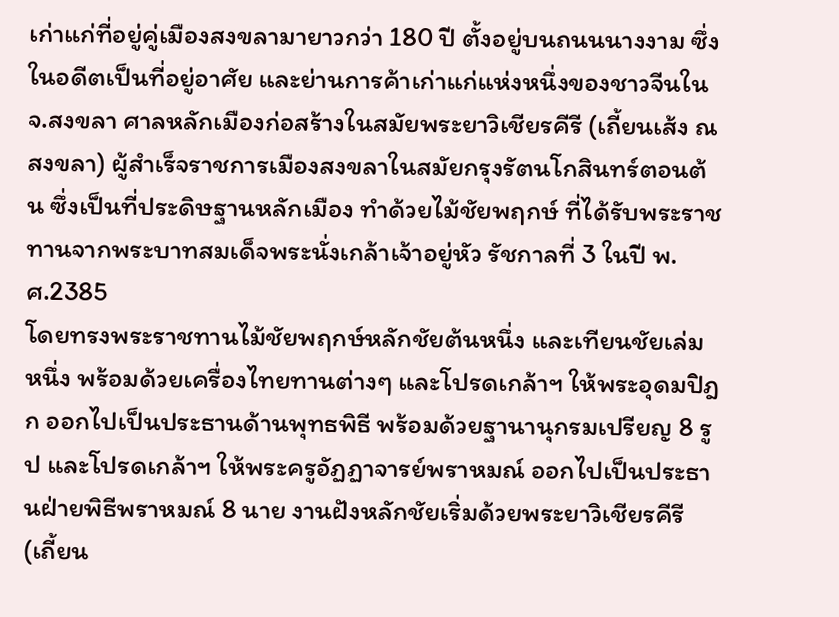เก่าแก่ที่อยู่คู่เมืองสงขลามายาวกว่า 180 ปี ตั้งอยู่บนถนนนางงาม ซึ่งในอดีตเป็นที่อยู่อาศัย และย่านการค้าเก่าแก่แห่งหนึ่งของชาวจีนใน จ.สงขลา ศาลหลักเมืองก่อสร้างในสมัยพระยาวิเชียรคีรี (เถี้ยนเส้ง ณ สงขลา) ผู้สำเร็จราชการเมืองสงขลาในสมัยกรุงรัตนโกสินทร์ตอนต้น ซึ่งเป็นที่ประดิษฐานหลักเมือง ทำด้วยไม้ชัยพฤกษ์ ที่ได้รับพระราชทานจากพระบาทสมเด็จพระนั่งเกล้าเจ้าอยู่หัว รัชกาลที่ 3 ในปี พ.ศ.2385
โดยทรงพระราชทานไม้ชัยพฤกษ์หลักชัยต้นหนึ่ง และเทียนชัยเล่มหนึ่ง พร้อมด้วยเครื่องไทยทานต่างๆ และโปรดเกล้าฯ ให้พระอุดมปิฎก ออกไปเป็นประธานด้านพุทธพิธี พร้อมด้วยฐานานุกรมเปรียญ 8 รูป และโปรดเกล้าฯ ให้พระครูอัฏฏาจารย์พราหมณ์ ออกไปเป็นประธานฝ่ายพิธีพราหมณ์ 8 นาย งานฝังหลักชัยเริ่มด้วยพระยาวิเชียรคีรี (เถี้ยน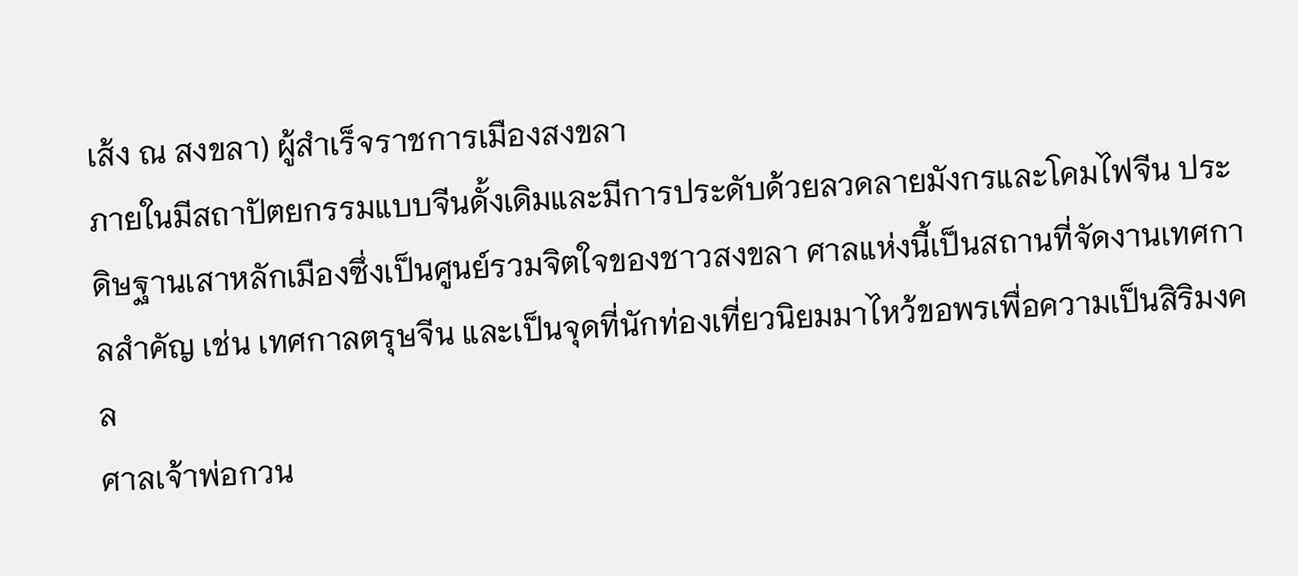เส้ง ณ สงขลา) ผู้สำเร็จราชการเมืองสงขลา
ภายในมีสถาปัตยกรรมแบบจีนดั้งเดิมและมีการประดับด้วยลวดลายมังกรและโคมไฟจีน ประดิษฐานเสาหลักเมืองซึ่งเป็นศูนย์รวมจิตใจของชาวสงขลา ศาลแห่งนี้เป็นสถานที่จัดงานเทศกาลสำคัญ เช่น เทศกาลตรุษจีน และเป็นจุดที่นักท่องเที่ยวนิยมมาไหว้ขอพรเพื่อความเป็นสิริมงคล
ศาลเจ้าพ่อกวน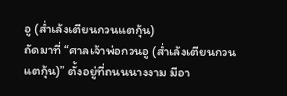อู (ส่ำเล้งเตียนกวนแตกุ้น)
ถัดมาที่ “ศาลเจ้าพ่อกวนอู (ส่ำเล้งเตียนกวนแตกุ้น)” ตั้งอยู่ที่ถนนนางงาม มีอา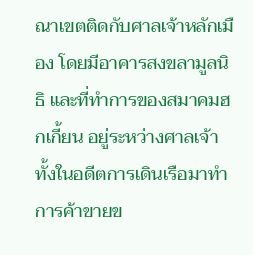ณาเขตติดกับศาลเจ้าหลักเมือง โดยมีอาคารสงขลามูลนิธิ และที่ทำการของสมาคมฮกเกี้ยน อยู่ระหว่างศาลเจ้าทั้งในอดีตการเดินเรือมาทำการค้าขายข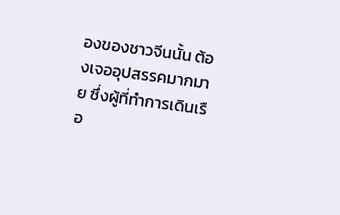องของชาวจีนนั้น ต้องเจออุปสรรคมากมาย ซึ่งผู้ที่ทำการเดินเรือ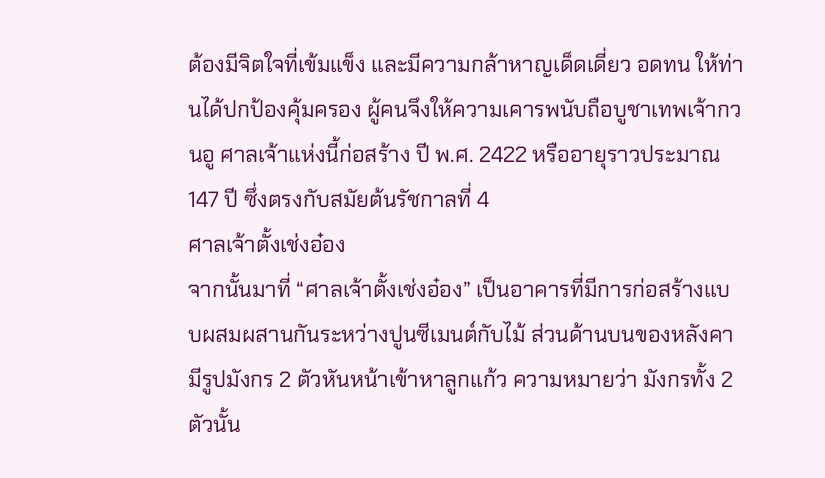ต้องมีจิตใจที่เข้มแข็ง และมีความกล้าหาญเด็ดเดี่ยว อดทน ให้ท่านได้ปกป้องคุ้มครอง ผู้คนจึงให้ความเคารพนับถือบูชาเทพเจ้ากวนอู ศาลเจ้าแห่งนี้ก่อสร้าง ปี พ.ศ. 2422 หรืออายุราวประมาณ 147 ปี ซึ่งตรงกับสมัยต้นรัชกาลที่ 4
ศาลเจ้าตั้งเช่งอ๋อง
จากนั้นมาที่ “ศาลเจ้าตั้งเช่งอ๋อง” เป็นอาคารที่มีการก่อสร้างแบบผสมผสานกันระหว่างปูนซีเมนต์กับไม้ ส่วนด้านบนของหลังคามีรูปมังกร 2 ตัวหันหน้าเข้าหาลูกแก้ว ความหมายว่า มังกรทั้ง 2 ตัวนั้น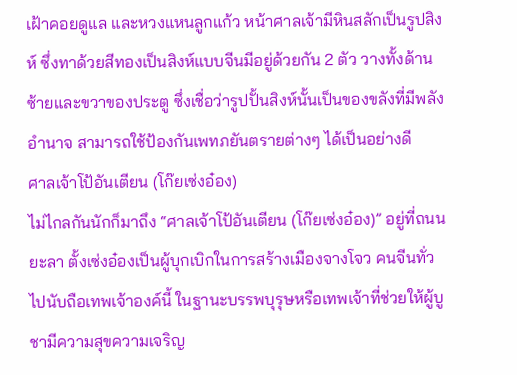เฝ้าคอยดูแล และหวงแหนลูกแก้ว หน้าศาลเจ้ามีหินสลักเป็นรูปสิงห์ ซึ่งทาด้วยสีทองเป็นสิงห์แบบจีนมีอยู่ด้วยกัน 2 ตัว วางทั้งด้านซ้ายและขวาของประตู ซึ่งเชื่อว่ารูปปั้นสิงห์นั้นเป็นของขลังที่มีพลังอำนาจ สามารถใช้ป้องกันเพทภยันตรายต่างๆ ได้เป็นอย่างดี
ศาลเจ้าโป้อันเตียน (โก๊ยเซ่งอ๋อง)
ไม่ไกลกันนักก็มาถึง “ศาลเจ้าโป้อันเตียน (โก๊ยเซ่งอ๋อง)” อยู่ที่ถนนยะลา ตั้งเซ่งอ๋องเป็นผู้บุกเบิกในการสร้างเมืองจางโจว คนจีนทั่วไปนับถือเทพเจ้าองค์นี้ ในฐานะบรรพบุรุษหรือเทพเจ้าที่ช่วยให้ผู้บูชามีความสุขความเจริญ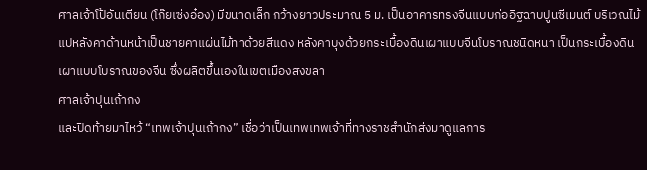ศาลเจ้าโป้อันเตียน (โก๊ยเซ่งอ๋อง) มีขนาดเล็ก กว้างยาวประมาณ 5 ม. เป็นอาคารทรงจีนแบบก่ออิฐฉาบปูนซีเมนต์ บริเวณไม้แปหลังคาด้านหน้าเป็นชายคาแผ่นไม้ทาด้วยสีแดง หลังคาบุงด้วยกระเบื้องดินเผาแบบจีนโบราณชนิดหนา เป็นกระเบื้องดินเผาแบบโบราณของจีน ซึ่งผลิตขึ้นเองในเขตเมืองสงขลา
ศาลเจ้าปุนเถ้ากง
และปิดท้ายมาไหว้ “เทพเจ้าปุนเถ้ากง” เชื่อว่าเป็นเทพเทพเจ้าที่ทางราชสำนักส่งมาดูแลการ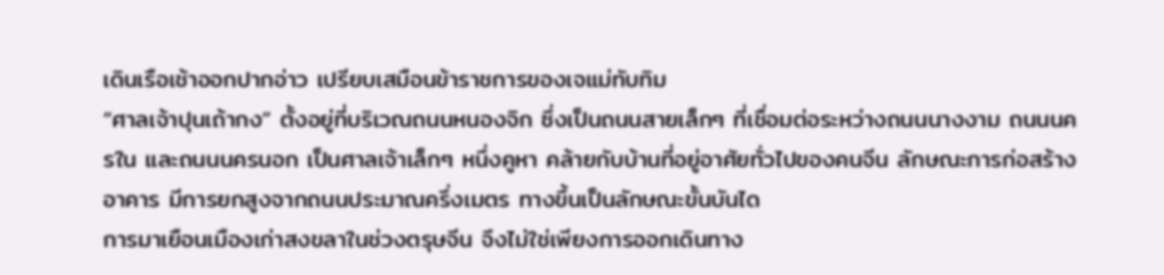เดินเรือเช้าออกปากอ่าว เปรียบเสมือนข้าราชการของเจแม่ทับทิม
“ศาลเจ้าปุนเถ้ากง” ตั้งอยู่ที่บริเวณถนนหนองจิก ซึ่งเป็นถนนสายเล็กๆ ที่เชื่อมต่อระหว่างถนนนางงาม ถนนนครใน และถนนนครนอก เป็นศาลเจ้าเล็กๆ หนึ่งคูหา คล้ายกับบ้านที่อยู่อาศัยทั่วไปของคนจีน ลักษณะการก่อสร้างอาคาร มีการยกสูงจากถนนประมาณครึ่งเมตร ทางขึ้นเป็นลักษณะขั้นบันได
การมาเยือนเมืองเก่าสงขลาในช่วงตรุษจีน จึงไม่ใช่เพียงการออกเดินทาง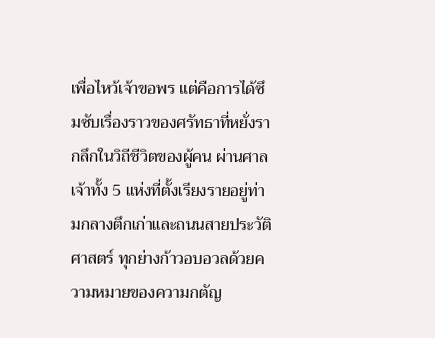เพื่อไหว้เจ้าขอพร แต่คือการได้ซึมซับเรื่องราวของศรัทธาที่หยั่งรากลึกในวิถีชีวิตของผู้คน ผ่านศาลเจ้าทั้ง 5 แห่งที่ตั้งเรียงรายอยู่ท่ามกลางตึกเก่าและถนนสายประวัติศาสตร์ ทุกย่างก้าวอบอวลด้วยความหมายของความกตัญ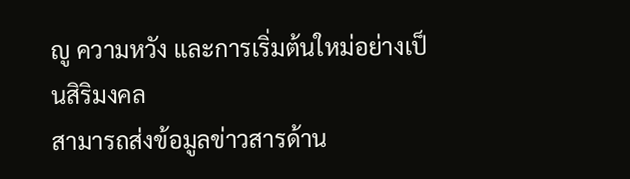ญู ความหวัง และการเริ่มต้นใหม่อย่างเป็นสิริมงคล
สามารถส่งข้อมูลข่าวสารด้าน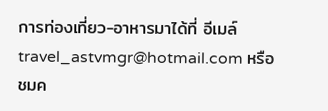การท่องเที่ยว-อาหารมาได้ที่ อีเมล์ travel_astvmgr@hotmail.com หรือ ชมค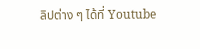ลิปต่าง ๆ ได้ที่ Youtube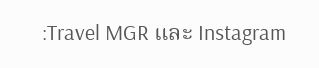:Travel MGR และ Instagram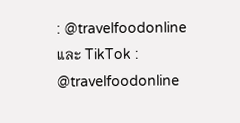: @travelfoodonline และ TikTok : @travelfoodonline